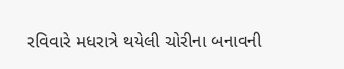રવિવારે મધરાત્રે થયેલી ચોરીના બનાવની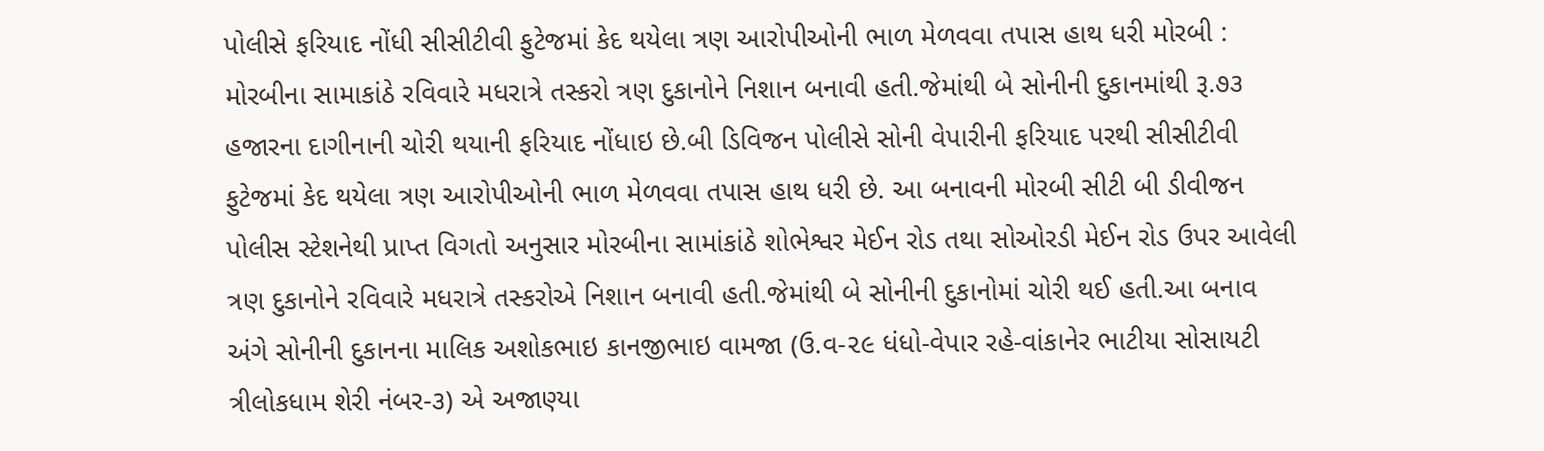પોલીસે ફરિયાદ નોંધી સીસીટીવી ફુટેજમાં કેદ થયેલા ત્રણ આરોપીઓની ભાળ મેળવવા તપાસ હાથ ધરી મોરબી : મોરબીના સામાકાંઠે રવિવારે મધરાત્રે તસ્કરો ત્રણ દુકાનોને નિશાન બનાવી હતી.જેમાંથી બે સોનીની દુકાનમાંથી રૂ.૭૩ હજારના દાગીનાની ચોરી થયાની ફરિયાદ નોંધાઇ છે.બી ડિવિજન પોલીસે સોની વેપારીની ફરિયાદ પરથી સીસીટીવી ફુટેજમાં કેદ થયેલા ત્રણ આરોપીઓની ભાળ મેળવવા તપાસ હાથ ધરી છે. આ બનાવની મોરબી સીટી બી ડીવીજન પોલીસ સ્ટેશનેથી પ્રાપ્ત વિગતો અનુસાર મોરબીના સામાંકાંઠે શોભેશ્વર મેઈન રોડ તથા સોઓરડી મેઈન રોડ ઉપર આવેલી ત્રણ દુકાનોને રવિવારે મધરાત્રે તસ્કરોએ નિશાન બનાવી હતી.જેમાંથી બે સોનીની દુકાનોમાં ચોરી થઈ હતી.આ બનાવ અંગે સોનીની દુકાનના માલિક અશોકભાઇ કાનજીભાઇ વામજા (ઉ.વ-૨૯ ધંધો-વેપાર રહે-વાંકાનેર ભાટીયા સોસાયટી ત્રીલોકધામ શેરી નંબર-૩) એ અજાણ્યા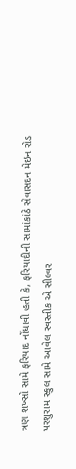ત્રણ શખ્સો સામે ફરિયાદ નોંધાવી હતી કે, ફરિયાદીની સામાંકાંઠે સેવાસદન મેઇન રોડ પરશુરામ સ્કુલ સામે આવેલ સ્વસ્તીક એ સીલ્વર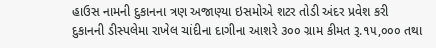હાઉસ નામની દુકાનના ત્રણ અજાણ્યા ઇસમોએ શટર તોડી અંદર પ્રવેશ કરી દુકાનની ડીસ્પલેમા રાખેલ ચાંદીના દાગીના આશરે ૩૦૦ ગ્રામ કીમત રૂ.૧૫,૦૦૦ તથા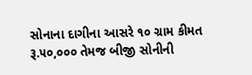સોનાના દાગીના આસરે ૧૦ ગ્રામ કીમત રૂ.૫૦,૦૦૦ તેમજ બીજી સોનીની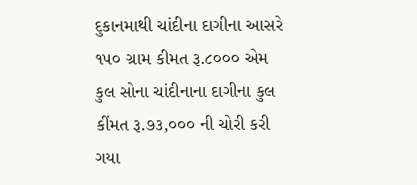દુકાનમાથી ચાંદીના દાગીના આસરે ૧૫૦ ગ્રામ કીમત રૂ.૮૦૦૦ એમ કુલ સોના ચાંદીનાના દાગીના કુલ કીંમત રૂ.૭૩,૦૦૦ ની ચોરી કરી ગયા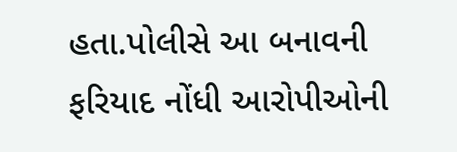હતા.પોલીસે આ બનાવની ફરિયાદ નોંધી આરોપીઓની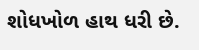શોધખોળ હાથ ધરી છે.